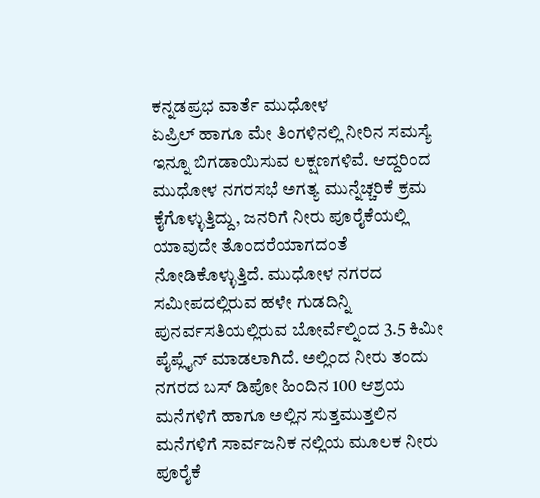ಕನ್ನಡಪ್ರಭ ವಾರ್ತೆ ಮುಧೋಳ
ಏಪ್ರಿಲ್ ಹಾಗೂ ಮೇ ತಿಂಗಳಿನಲ್ಲಿ ನೀರಿನ ಸಮಸ್ಯೆ ಇನ್ನೂ ಬಿಗಡಾಯಿಸುವ ಲಕ್ಷಣಗಳಿವೆ. ಆದ್ದರಿಂದ ಮುಧೋಳ ನಗರಸಭೆ ಅಗತ್ಯ ಮುನ್ನೆಚ್ಚರಿಕೆ ಕ್ರಮ ಕೈಗೊಳ್ಳುತ್ತಿದ್ದು, ಜನರಿಗೆ ನೀರು ಪೂರೈಕೆಯಲ್ಲಿ ಯಾವುದೇ ತೊಂದರೆಯಾಗದಂತೆ ನೋಡಿಕೊಳ್ಳುತ್ತಿದೆ. ಮುಧೋಳ ನಗರದ ಸಮೀಪದಲ್ಲಿರುವ ಹಳೇ ಗುಡದಿನ್ನಿ ಪುನರ್ವಸತಿಯಲ್ಲಿರುವ ಬೋರ್ವೆಲ್ನಿಂದ 3.5 ಕಿಮೀ ಪೈಪ್ಲೈನ್ ಮಾಡಲಾಗಿದೆ. ಅಲ್ಲಿಂದ ನೀರು ತಂದು ನಗರದ ಬಸ್ ಡಿಪೋ ಹಿಂದಿನ 100 ಆಶ್ರಯ ಮನೆಗಳಿಗೆ ಹಾಗೂ ಅಲ್ಲಿನ ಸುತ್ತಮುತ್ತಲಿನ ಮನೆಗಳಿಗೆ ಸಾರ್ವಜನಿಕ ನಲ್ಲಿಯ ಮೂಲಕ ನೀರು ಪೂರೈಕೆ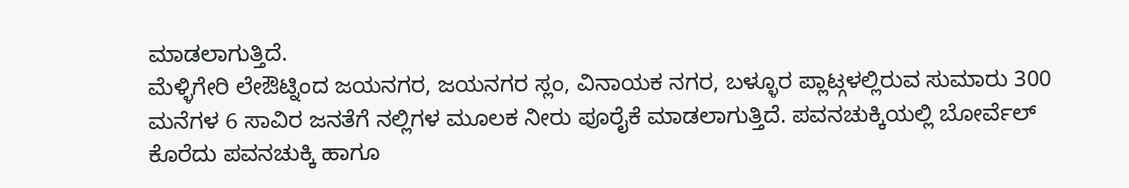ಮಾಡಲಾಗುತ್ತಿದೆ.
ಮೆಳ್ಳಿಗೇರಿ ಲೇಔಟ್ನಿಂದ ಜಯನಗರ, ಜಯನಗರ ಸ್ಲಂ, ವಿನಾಯಕ ನಗರ, ಬಳ್ಳೂರ ಪ್ಲಾಟ್ಗಳಲ್ಲಿರುವ ಸುಮಾರು 300 ಮನೆಗಳ 6 ಸಾವಿರ ಜನತೆಗೆ ನಲ್ಲಿಗಳ ಮೂಲಕ ನೀರು ಪೂರೈಕೆ ಮಾಡಲಾಗುತ್ತಿದೆ. ಪವನಚುಕ್ಕಿಯಲ್ಲಿ ಬೋರ್ವೆಲ್ ಕೊರೆದು ಪವನಚುಕ್ಕಿ ಹಾಗೂ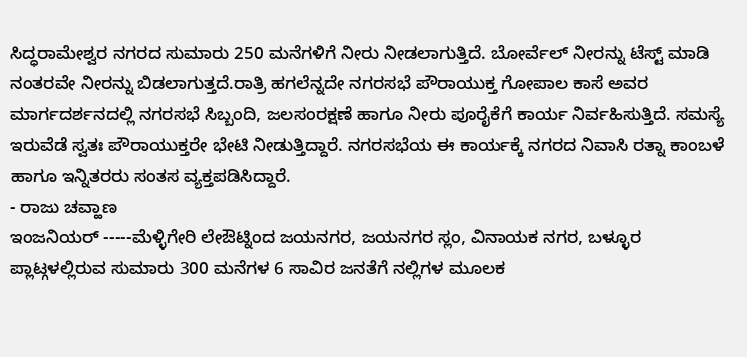ಸಿದ್ಧರಾಮೇಶ್ವರ ನಗರದ ಸುಮಾರು 250 ಮನೆಗಳಿಗೆ ನೀರು ನೀಡಲಾಗುತ್ತಿದೆ. ಬೋರ್ವೆಲ್ ನೀರನ್ನು ಟೆಸ್ಟ್ ಮಾಡಿ ನಂತರವೇ ನೀರನ್ನು ಬಿಡಲಾಗುತ್ತದೆ.ರಾತ್ರಿ ಹಗಲೆನ್ನದೇ ನಗರಸಭೆ ಪೌರಾಯುಕ್ತ ಗೋಪಾಲ ಕಾಸೆ ಅವರ ಮಾರ್ಗದರ್ಶನದಲ್ಲಿ ನಗರಸಭೆ ಸಿಬ್ಬಂದಿ, ಜಲಸಂರಕ್ಷಣೆ ಹಾಗೂ ನೀರು ಪೂರೈಕೆಗೆ ಕಾರ್ಯ ನಿರ್ವಹಿಸುತ್ತಿದೆ. ಸಮಸ್ಯೆ ಇರುವೆಡೆ ಸ್ವತಃ ಪೌರಾಯುಕ್ತರೇ ಭೇಟಿ ನೀಡುತ್ತಿದ್ದಾರೆ. ನಗರಸಭೆಯ ಈ ಕಾರ್ಯಕ್ಕೆ ನಗರದ ನಿವಾಸಿ ರತ್ನಾ ಕಾಂಬಳೆ ಹಾಗೂ ಇನ್ನಿತರರು ಸಂತಸ ವ್ಯಕ್ತಪಡಿಸಿದ್ದಾರೆ.
- ರಾಜು ಚವ್ಹಾಣ
ಇಂಜನಿಯರ್ -----ಮೆಳ್ಳಿಗೇರಿ ಲೇಔಟ್ನಿಂದ ಜಯನಗರ, ಜಯನಗರ ಸ್ಲಂ, ವಿನಾಯಕ ನಗರ, ಬಳ್ಳೂರ ಪ್ಲಾಟ್ಗಳಲ್ಲಿರುವ ಸುಮಾರು 300 ಮನೆಗಳ 6 ಸಾವಿರ ಜನತೆಗೆ ನಲ್ಲಿಗಳ ಮೂಲಕ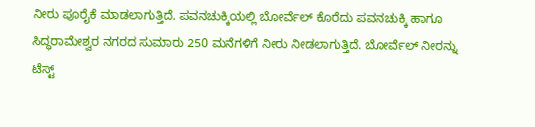ನೀರು ಪೂರೈಕೆ ಮಾಡಲಾಗುತ್ತಿದೆ. ಪವನಚುಕ್ಕಿಯಲ್ಲಿ ಬೋರ್ವೆಲ್ ಕೊರೆದು ಪವನಚುಕ್ಕಿ ಹಾಗೂ ಸಿದ್ಧರಾಮೇಶ್ವರ ನಗರದ ಸುಮಾರು 250 ಮನೆಗಳಿಗೆ ನೀರು ನೀಡಲಾಗುತ್ತಿದೆ. ಬೋರ್ವೆಲ್ ನೀರನ್ನು ಟೆಸ್ಟ್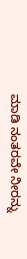ಮಾಡಿ ನಂತರವೇ ನೀರನ್ನು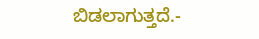ಬಿಡಲಾಗುತ್ತದೆ.-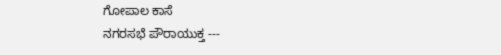ಗೋಪಾಲ ಕಾಸೆ
ನಗರಸಭೆ ಪೌರಾಯುಕ್ತ ---